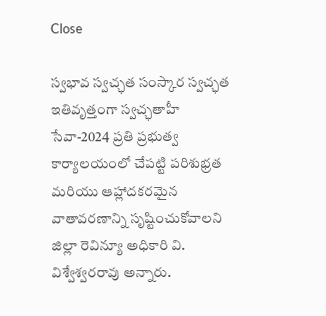Close

స్వభావ స్వచ్ఛత సంస్కార స్వచ్ఛత ఇతివృత్తంగా స్వచ్ఛతాహీ సేవా-2024 ప్రతి ప్రభుత్వ కార్యాలయంలో చేపట్టి పరిశుభ్రత మరియు ఆహ్లాదకరమైన వాతావరణాన్ని సృష్టించుకోవాలని జిల్లా రెవిన్యూ అధికారి వి. విశ్వేశ్వరరావు అన్నారు.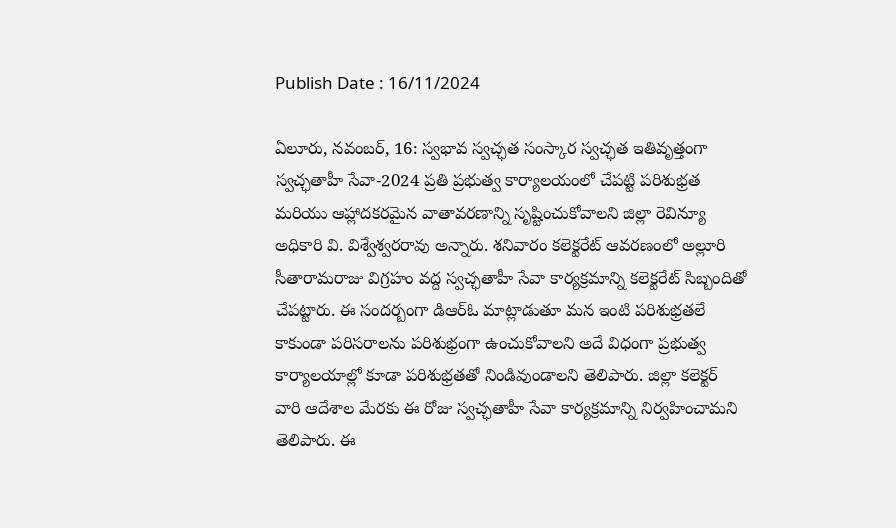Publish Date : 16/11/2024

ఏలూరు, నవంబర్, 16: స్వభావ స్వచ్ఛత సంస్కార స్వచ్ఛత ఇతివృత్తంగా స్వచ్ఛతాహీ సేవా-2024 ప్రతి ప్రభుత్వ కార్యాలయంలో చేపట్టి పరిశుభ్రత మరియు ఆహ్లాదకరమైన వాతావరణాన్ని సృష్టించుకోవాలని జిల్లా రెవిన్యూ అధికారి వి. విశ్వేశ్వరరావు అన్నారు. శనివారం కలెక్టరేట్ ఆవరణంలో అల్లూరి సీతారామరాజు విగ్రహం వద్ద స్వచ్ఛతాహీ సేవా కార్యక్రమాన్ని కలెక్టరేట్ సిబ్బందితో చేపట్టారు. ఈ సందర్బంగా డిఆర్ఓ మాట్లాడుతూ మన ఇంటి పరిశుభ్రతలే కాకుండా పరిసరాలను పరిశుభ్రంగా ఉంచుకోవాలని అదే విధంగా ప్రభుత్వ కార్యాలయాల్లో కూడా పరిశుభ్రతతో నిండివుండాలని తెలిపారు. జిల్లా కలెక్టర్ వారి ఆదేశాల మేరకు ఈ రోజు స్వచ్ఛతాహీ సేవా కార్యక్రమాన్ని నిర్వహించామని తెలిపారు. ఈ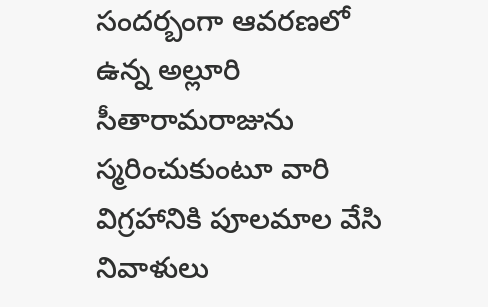సందర్బంగా ఆవరణలో ఉన్న అల్లూరి సీతారామరాజును స్మరించుకుంటూ వారి విగ్రహానికి పూలమాల వేసి నివాళులు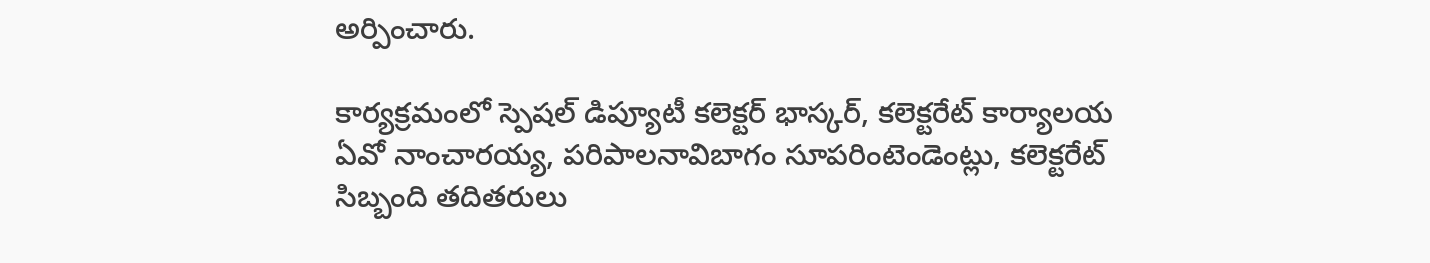అర్పించారు.

కార్యక్రమంలో స్పెషల్ డిప్యూటీ కలెక్టర్ భాస్కర్, కలెక్టరేట్ కార్యాలయ ఏవో నాంచారయ్య, పరిపాలనావిబాగం సూపరింటెండెంట్లు, కలెక్టరేట్ సిబ్బంది తదితరులు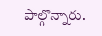పాల్గొన్నారు.